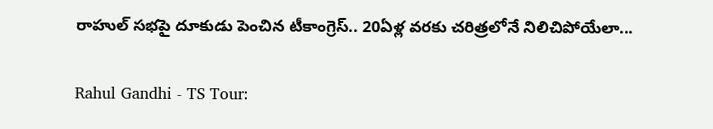రాహుల్ సభపై దూకుడు పెంచిన టీకాంగ్రెస్.. 20ఏళ్ల వరకు చరిత్రలోనే నిలిచిపోయేలా...

Rahul Gandhi - TS Tour: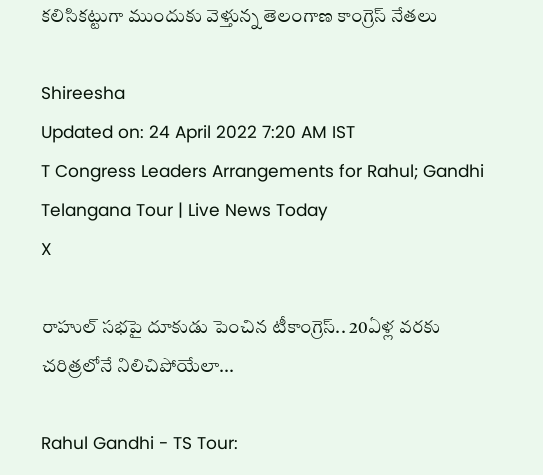కలిసికట్టుగా ముందుకు వెళ్తున్న తెలంగాణ కాంగ్రెస్ నేతలు

Shireesha
Updated on: 24 April 2022 7:20 AM IST
T Congress Leaders Arrangements for Rahul; Gandhi Telangana Tour | Live News Today
X

రాహుల్ సభపై దూకుడు పెంచిన టీకాంగ్రెస్.. 20ఏళ్ల వరకు చరిత్రలోనే నిలిచిపోయేలా...

Rahul Gandhi - TS Tour: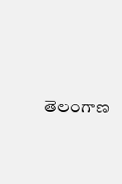తెలంగాణ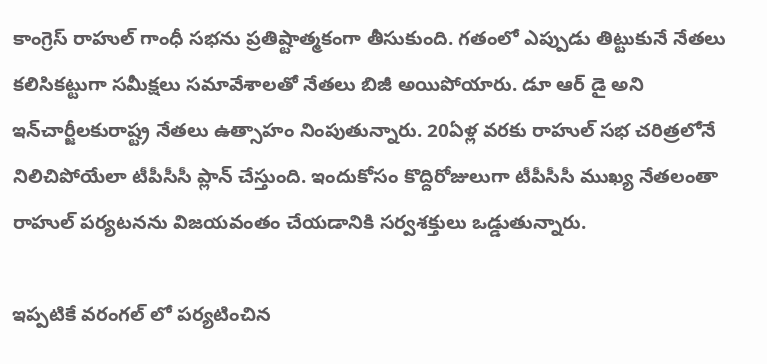కాంగ్రెస్ రాహుల్ గాంధీ సభను ప్రతిష్టాత్మకంగా తీసుకుంది. గతంలో ఎప్పుడు తిట్టుకునే నేతలు కలిసికట్టుగా సమీక్షలు సమావేశాలతో నేతలు బిజీ అయిపోయారు. డూ ఆర్ డై అని ఇన్‌చార్జీలకురాష్ట్ర నేతలు ఉత్సాహం నింపుతున్నారు. 20ఏళ్ల వరకు రాహుల్ సభ చరిత్రలోనే నిలిచిపోయేలా టీపీసీసీ ప్లాన్ చేస్తుంది. ఇందుకోసం కొద్దిరోజులుగా టీపీసీసీ ముఖ్య నేతలంతా రాహుల్ పర్యటనను విజయవంతం చేయడానికి సర్వశక్తులు ఒడ్డుతున్నారు.

ఇప్పటికే వరంగల్ లో పర్యటించిన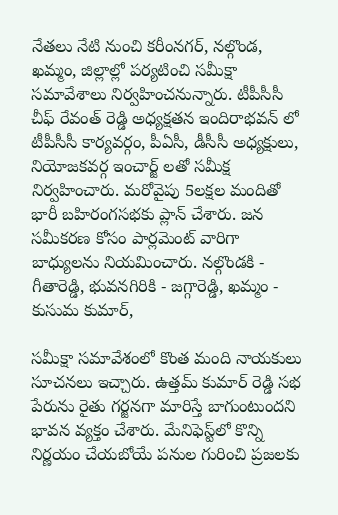నేతలు నేటి నుంచి కరీంనగర్, నల్గొండ, ఖమ్మం, జిల్లాల్లో పర్యటించి సమీక్షా సమావేశాలు నిర్వహించనున్నారు. టీపీసీసీ చీఫ్ రేవంత్ రెడ్డి అధ్యక్షతన ఇందిరాభవన్ లో టీపీసీసీ కార్యవర్గం, పీఏసీ, డీసీసీ అధ్యక్షులు, నియోజకవర్గ ఇంచార్జ్ లతో సమీక్ష నిర్వహించారు. మరోవైపు 5లక్షల మందితో భారీ బహిరంగసభకు ప్లాన్ చేశారు. జన సమీకరణ కోసం పార్లమెంట్‌ వారిగా బాధ్యులను నియమించారు. నల్గొండకి - గీతారెడ్డి, భువనగిరికి - జగ్గారెడ్డి, ఖమ్మం - కుసుమ కుమార్,

సమీక్షా సమావేశంలో కొంత మంది నాయకులు సూచనలు ఇచ్చారు. ఉత్తమ్ కుమార్ రెడ్డి సభ పేరును రైతు గర్జనగా మారిస్తే బాగుంటుందని భావన వ్యక్తం చేశారు. మేనిఫెస్ట్‌లో కొన్ని నిర్ణయం చేయబోయే పనుల గురించి ప్రజలకు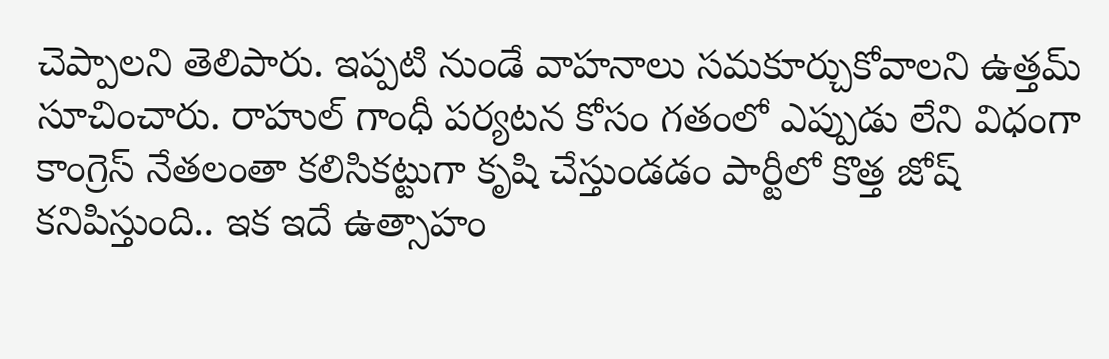చెప్పాలని తెలిపారు. ఇప్పటి నుండే వాహనాలు సమకూర్చుకోవాలని ఉత్తమ్ సూచించారు. రాహుల్ గాంధీ పర్యటన కోసం గతంలో ఎప్పుడు లేని విధంగా కాంగ్రెస్ నేతలంతా కలిసికట్టుగా కృషి చేస్తుండడం పార్టీలో కొత్త జోష్ కనిపిస్తుంది.. ఇక ఇదే ఉత్సాహం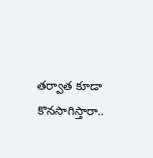తర్వాత కూడా కొనసాగిస్తారా..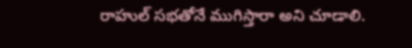రాహుల్ సభతోనే ముగిస్తారా అని చూడాలి.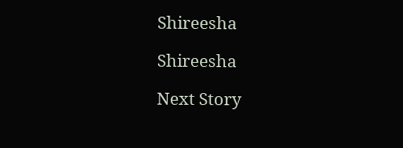Shireesha

Shireesha

Next Story